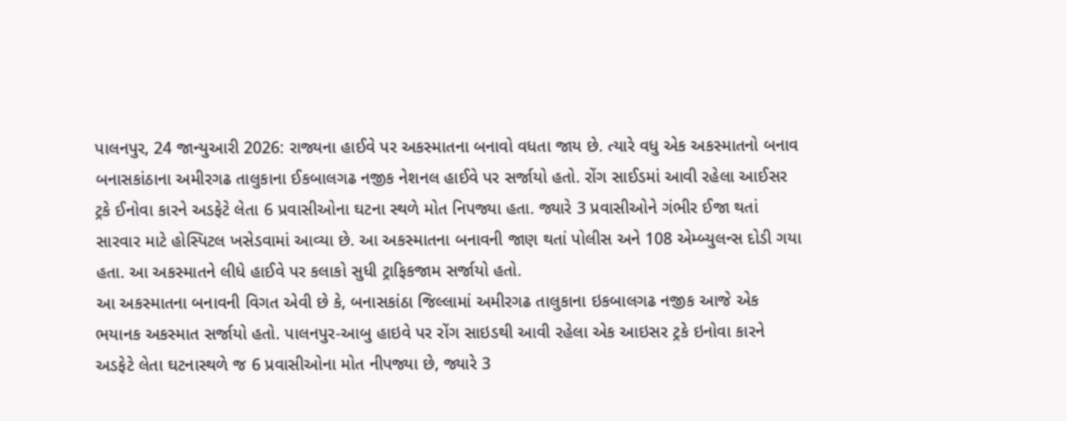પાલનપુર, 24 જાન્યુઆરી 2026: રાજ્યના હાઈવે પર અકસ્માતના બનાવો વધતા જાય છે. ત્યારે વધુ એક અકસ્માતનો બનાવ બનાસકાંઠાના અમીરગઢ તાલુકાના ઈકબાલગઢ નજીક નેશનલ હાઈવે પર સર્જાયો હતો. રોંગ સાઈડમાં આવી રહેલા આઈસર ટ્રકે ઈનોવા કારને અડફેટે લેતા 6 પ્રવાસીઓના ઘટના સ્થળે મોત નિપજ્યા હતા. જ્યારે 3 પ્રવાસીઓને ગંભીર ઈજા થતાં સારવાર માટે હોસ્પિટલ ખસેડવામાં આવ્યા છે. આ અકસ્માતના બનાવની જાણ થતાં પોલીસ અને 108 એમ્બ્યુલન્સ દોડી ગયા હતા. આ અકસ્માતને લીધે હાઈવે પર કલાકો સુધી ટ્રાફિકજામ સર્જાયો હતો.
આ અકસ્માતના બનાવની વિગત એવી છે કે, બનાસકાંઠા જિલ્લામાં અમીરગઢ તાલુકાના ઇકબાલગઢ નજીક આજે એક ભયાનક અકસ્માત સર્જાયો હતો. પાલનપુર-આબુ હાઇવે પર રોંગ સાઇડથી આવી રહેલા એક આઇસર ટ્રકે ઇનોવા કારને અડફેટે લેતા ઘટનાસ્થળે જ 6 પ્રવાસીઓના મોત નીપજ્યા છે, જ્યારે 3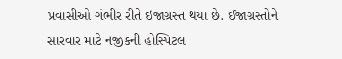પ્રવાસીઓ ગંભીર રીતે ઇજાગ્રસ્ત થયા છે. ઈજાગ્રસ્તોને સારવાર માટે નજીકની હોસ્પિટલ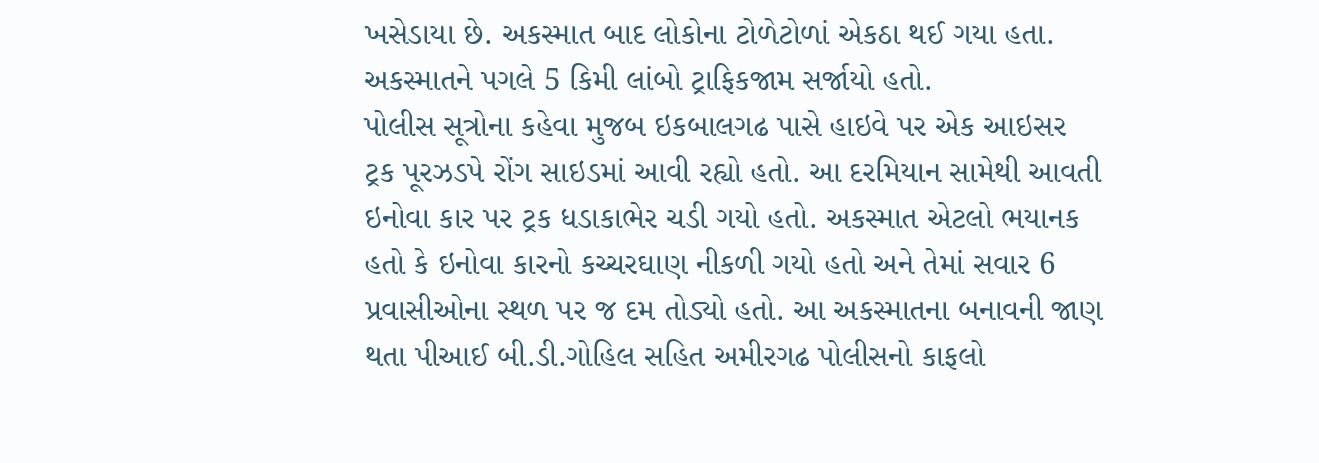ખસેડાયા છે. અકસ્માત બાદ લોકોના ટોળેટોળાં એકઠા થઈ ગયા હતા. અકસ્માતને પગલે 5 કિમી લાંબો ટ્રાફિકજામ સર્જાયો હતો.
પોલીસ સૂત્રોના કહેવા મુજબ ઇકબાલગઢ પાસે હાઇવે પર એક આઇસર ટ્રક પૂરઝડપે રોંગ સાઇડમાં આવી રહ્યો હતો. આ દરમિયાન સામેથી આવતી ઇનોવા કાર પર ટ્રક ધડાકાભેર ચડી ગયો હતો. અકસ્માત એટલો ભયાનક હતો કે ઇનોવા કારનો કચ્ચરઘાણ નીકળી ગયો હતો અને તેમાં સવાર 6 પ્રવાસીઓના સ્થળ પર જ દમ તોડ્યો હતો. આ અકસ્માતના બનાવની જાણ થતા પીઆઈ બી.ડી.ગોહિલ સહિત અમીરગઢ પોલીસનો કાફલો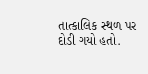તાત્કાલિક સ્થળ પર દોડી ગયો હતો.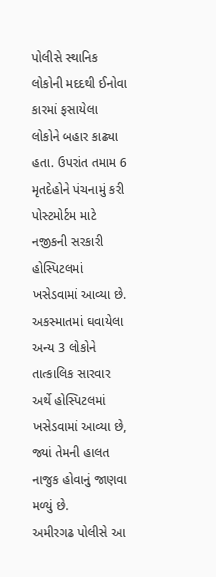પોલીસે સ્થાનિક લોકોની મદદથી ઈનોવા કારમાં ફસાયેલા લોકોને બહાર કાઢ્યા હતા. ઉપરાંત તમામ 6 મૃતદેહોને પંચનામું કરી પોસ્ટમોર્ટમ માટે નજીકની સરકારી હોસ્પિટલમાં ખસેડવામાં આવ્યા છે. અકસ્માતમાં ઘવાયેલા અન્ય 3 લોકોને તાત્કાલિક સારવાર અર્થે હોસ્પિટલમાં ખસેડવામાં આવ્યા છે, જ્યાં તેમની હાલત નાજુક હોવાનું જાણવા મળ્યું છે.
અમીરગઢ પોલીસે આ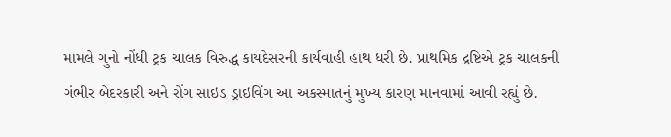મામલે ગુનો નોંધી ટ્રક ચાલક વિરુદ્ધ કાયદેસરની કાર્યવાહી હાથ ધરી છે. પ્રાથમિક દ્રષ્ટિએ ટ્રક ચાલકની ગંભીર બેદરકારી અને રોંગ સાઇડ ડ્રાઇવિંગ આ અકસ્માતનું મુખ્ય કારણ માનવામાં આવી રહ્યું છે.